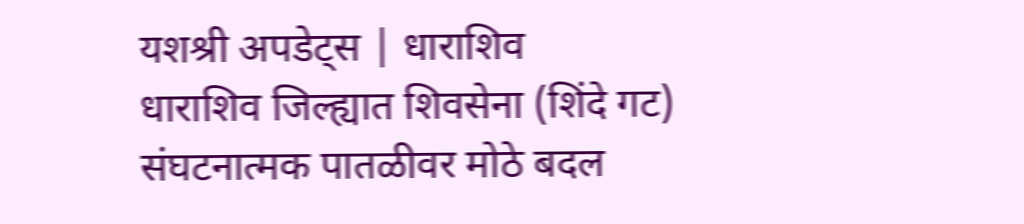यशश्री अपडेट्स | धाराशिव
धाराशिव जिल्ह्यात शिवसेना (शिंदे गट) संघटनात्मक पातळीवर मोठे बदल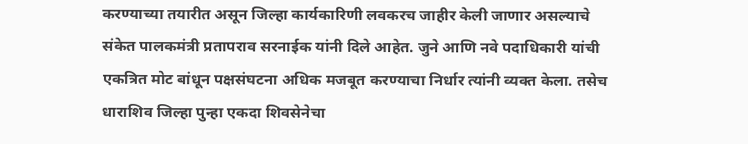करण्याच्या तयारीत असून जिल्हा कार्यकारिणी लवकरच जाहीर केली जाणार असल्याचे संकेत पालकमंत्री प्रतापराव सरनाईक यांनी दिले आहेत. जुने आणि नवे पदाधिकारी यांची एकत्रित मोट बांधून पक्षसंघटना अधिक मजबूत करण्याचा निर्धार त्यांनी व्यक्त केला. तसेच धाराशिव जिल्हा पुन्हा एकदा शिवसेनेचा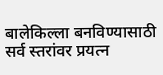बालेकिल्ला बनविण्यासाठी सर्व स्तरांवर प्रयत्न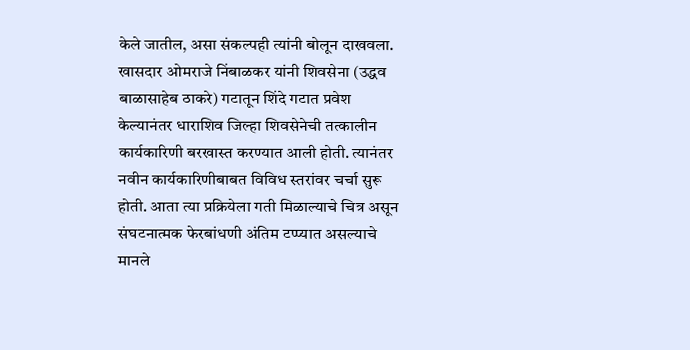केले जातील, असा संकल्पही त्यांनी बोलून दाखवला.
खासदार ओमराजे निंबाळकर यांनी शिवसेना (उद्धव बाळासाहेब ठाकरे) गटातून शिंदे गटात प्रवेश केल्यानंतर धाराशिव जिल्हा शिवसेनेची तत्कालीन कार्यकारिणी बरखास्त करण्यात आली होती. त्यानंतर नवीन कार्यकारिणीबाबत विविध स्तरांवर चर्चा सुरू होती. आता त्या प्रक्रियेला गती मिळाल्याचे चित्र असून संघटनात्मक फेरबांधणी अंतिम टप्प्यात असल्याचे मानले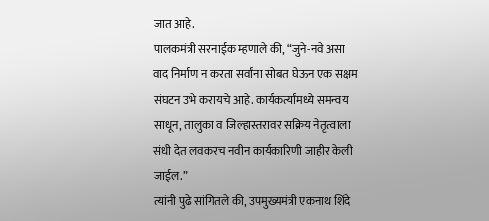जात आहे.
पालकमंत्री सरनाईक म्हणाले की, “जुने-नवे असा वाद निर्माण न करता सर्वांना सोबत घेऊन एक सक्षम संघटन उभे करायचे आहे. कार्यकर्त्यांमध्ये समन्वय साधून, तालुका व जिल्हास्तरावर सक्रिय नेतृत्वाला संधी देत लवकरच नवीन कार्यकारिणी जाहीर केली जाईल.”
त्यांनी पुढे सांगितले की, उपमुख्यमंत्री एकनाथ शिंदे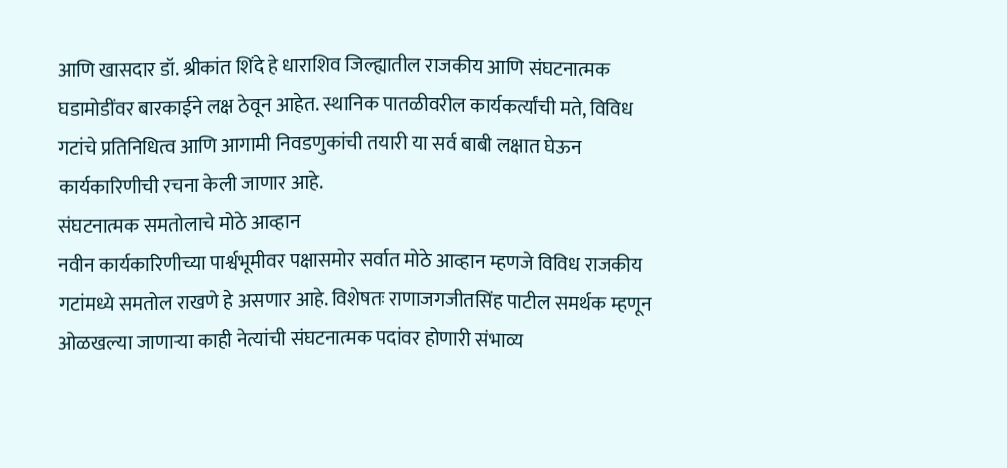आणि खासदार डॉ. श्रीकांत शिंदे हे धाराशिव जिल्ह्यातील राजकीय आणि संघटनात्मक घडामोडींवर बारकाईने लक्ष ठेवून आहेत. स्थानिक पातळीवरील कार्यकर्त्यांची मते, विविध गटांचे प्रतिनिधित्व आणि आगामी निवडणुकांची तयारी या सर्व बाबी लक्षात घेऊन कार्यकारिणीची रचना केली जाणार आहे.
संघटनात्मक समतोलाचे मोठे आव्हान
नवीन कार्यकारिणीच्या पार्श्वभूमीवर पक्षासमोर सर्वात मोठे आव्हान म्हणजे विविध राजकीय गटांमध्ये समतोल राखणे हे असणार आहे. विशेषतः राणाजगजीतसिंह पाटील समर्थक म्हणून ओळखल्या जाणाऱ्या काही नेत्यांची संघटनात्मक पदांवर होणारी संभाव्य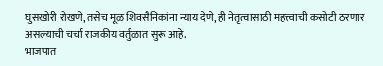घुसखोरी रोखणे, तसेच मूळ शिवसैनिकांना न्याय देणे, ही नेतृत्वासाठी महत्त्वाची कसोटी ठरणार असल्याची चर्चा राजकीय वर्तुळात सुरू आहे.
भाजपात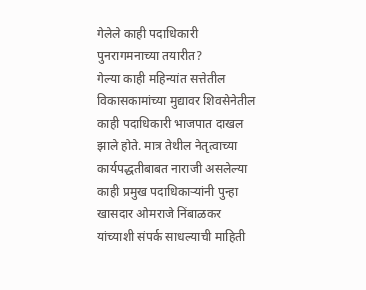गेलेले काही पदाधिकारी पुनरागमनाच्या तयारीत?
गेल्या काही महिन्यांत सत्तेतील विकासकामांच्या मुद्यावर शिवसेनेतील काही पदाधिकारी भाजपात दाखल झाले होते. मात्र तेथील नेतृत्वाच्या कार्यपद्धतीबाबत नाराजी असलेल्या काही प्रमुख पदाधिकाऱ्यांनी पुन्हा खासदार ओमराजे निंबाळकर यांच्याशी संपर्क साधल्याची माहिती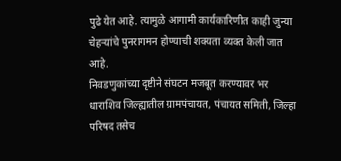पुढे येत आहे. त्यामुळे आगामी कार्यकारिणीत काही जुन्या चेहऱ्यांचे पुनरागमन होण्याची शक्यता व्यक्त केली जात आहे.
निवडणुकांच्या दृष्टीने संघटन मजबूत करण्यावर भर
धाराशिव जिल्ह्यातील ग्रामपंचायत, पंचायत समिती, जिल्हा परिषद तसेच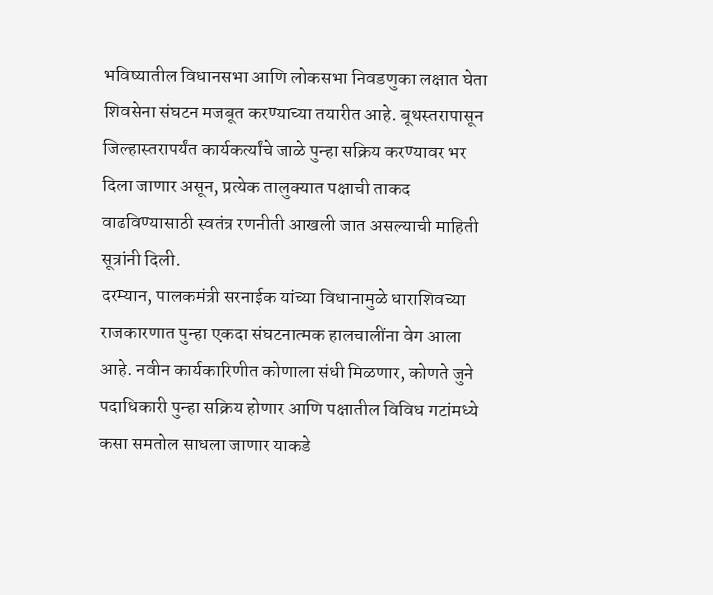भविष्यातील विधानसभा आणि लोकसभा निवडणुका लक्षात घेता शिवसेना संघटन मजबूत करण्याच्या तयारीत आहे. बूथस्तरापासून जिल्हास्तरापर्यंत कार्यकर्त्यांचे जाळे पुन्हा सक्रिय करण्यावर भर दिला जाणार असून, प्रत्येक तालुक्यात पक्षाची ताकद वाढविण्यासाठी स्वतंत्र रणनीती आखली जात असल्याची माहिती सूत्रांनी दिली.
दरम्यान, पालकमंत्री सरनाईक यांच्या विधानामुळे धाराशिवच्या राजकारणात पुन्हा एकदा संघटनात्मक हालचालींना वेग आला आहे. नवीन कार्यकारिणीत कोणाला संधी मिळणार, कोणते जुने पदाधिकारी पुन्हा सक्रिय होणार आणि पक्षातील विविध गटांमध्ये कसा समतोल साधला जाणार याकडे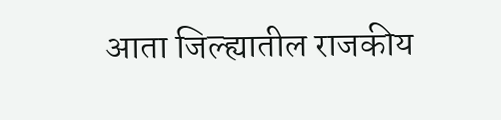आता जिल्ह्यातील राजकीय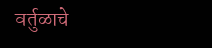वर्तुळाचे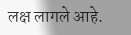लक्ष लागले आहे.